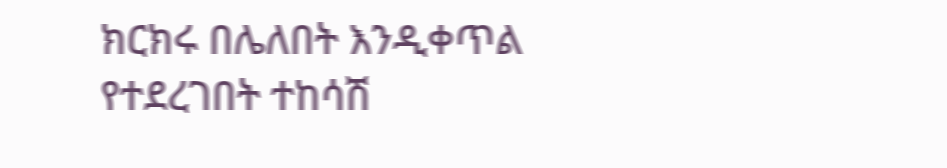ክርክሩ በሌለበት እንዲቀጥል የተደረገበት ተከሳሽ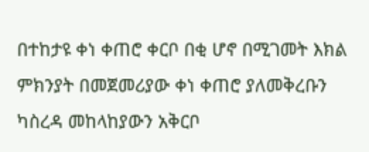በተከታዩ ቀነ ቀጠሮ ቀርቦ በቂ ሆኖ በሚገመት እክል ምክንያት በመጀመሪያው ቀነ ቀጠሮ ያለመቅረቡን ካስረዳ መከላከያውን አቅርቦ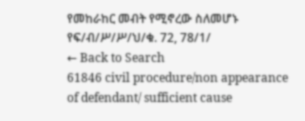የመከራከር መብት የሚኖረው ስለመሆኑ የፍ/ብ/ሥ/ሥ/ህ/ቁ. 72, 78/1/
← Back to Search
61846 civil procedure/non appearance of defendant/ sufficient cause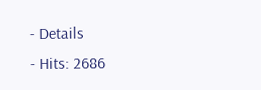- Details
- Hits: 2686